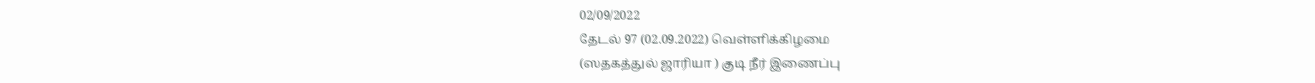02/09/2022
தேடல் 97 (02.09.2022) வெள்ளிக்கிழமை
(ஸதகத்துல் ஜாரியா ) குடி நீர் இணைப்பு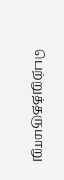பெற்றுத்தருமாறு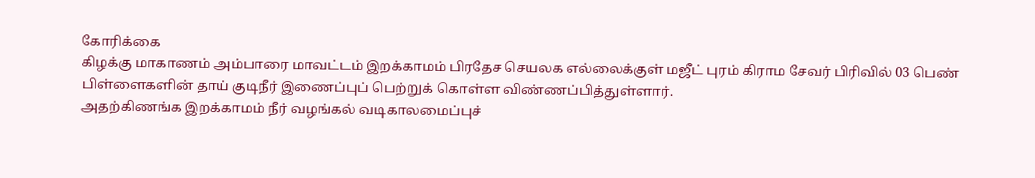கோரிக்கை
கிழக்கு மாகாணம் அம்பாரை மாவட்டம் இறக்காமம் பிரதேச செயலக எல்லைக்குள் மஜீட் புரம் கிராம சேவர் பிரிவில் 03 பெண் பிள்ளைகளின் தாய் குடிநீர் இணைப்புப் பெற்றுக் கொள்ள விண்ணப்பித்துள்ளார்.
அதற்கிணங்க இறக்காமம் நீர் வழங்கல் வடிகாலமைப்புச்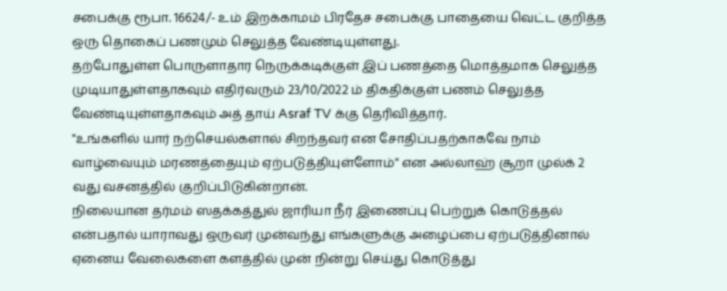சபைக்கு ரூபா. 16624/- உம் இறக்காமம் பிரதேச சபைக்கு பாதையை வெட்ட குறித்த ஒரு தொகைப் பணமும் செலுத்த வேண்டியுள்ளது.
தற்போதுள்ள பொருளாதார நெருக்கடிக்குள் இப் பணத்தை மொத்தமாக செலுத்த முடியாதுள்ளதாகவும் எதிர்வரும் 23/10/2022 ம் திகதிக்குள் பணம் செலுத்த வேண்டியுள்ளதாகவும் அத் தாய் Asraf TV க்கு தெரிவித்தார்.
"உங்களில் யார் நற்செயல்களால் சிறந்தவர் என சோதிப்பதற்காகவே நாம் வாழ்வையும் மரணத்தையும் ஏற்படுத்தியுள்ளோம்" என அல்லாஹ் சூறா முல்க் 2 வது வசனத்தில் குறிப்பிடுகின்றான்.
நிலையான தர்மம் ஸதக்கத்துல் ஜாரியா நீர் இணைப்பு பெற்றுக் கொடுத்தல் என்பதால் யாராவது ஒருவர் முன்வந்து எங்களுக்கு அழைப்பை ஏற்படுத்தினால் ஏனைய வேலைகளை களத்தில் முன் நின்று செய்து கொடுத்து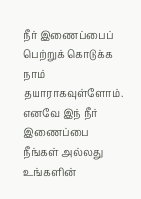நீர் இணைப்பைப் பெற்றுக் கொடுக்க நாம் தயாராகவுள்ளோம்.
எனவே இந் நீர் இணைப்பை நீங்கள் அல்லது உங்களின்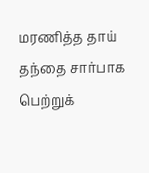மரணித்த தாய் தந்தை சார்பாக பெற்றுக்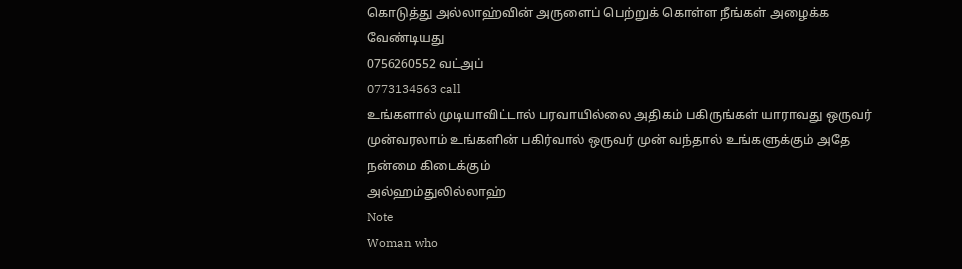கொடுத்து அல்லாஹ்வின் அருளைப் பெற்றுக் கொள்ள நீங்கள் அழைக்க வேண்டியது
0756260552 வட்அப்
0773134563 call
உங்களால் முடியாவிட்டால் பரவாயில்லை அதிகம் பகிருங்கள் யாராவது ஒருவர் முன்வரலாம் உங்களின் பகிர்வால் ஒருவர் முன் வந்தால் உங்களுக்கும் அதே நன்மை கிடைக்கும்
அல்ஹம்துலில்லாஹ்
Note
Woman who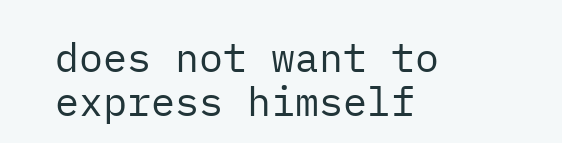does not want to express himself